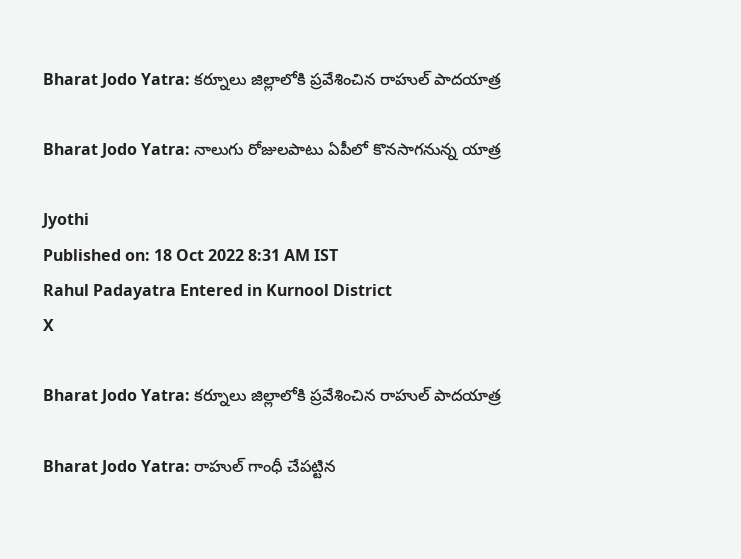Bharat Jodo Yatra: కర్నూలు జిల్లాలోకి ప్రవేశించిన రాహుల్ పాదయాత్ర

Bharat Jodo Yatra: నాలుగు రోజులపాటు ఏపీలో కొనసాగనున్న యాత్ర

Jyothi
Published on: 18 Oct 2022 8:31 AM IST
Rahul Padayatra Entered in Kurnool District
X

Bharat Jodo Yatra: కర్నూలు జిల్లాలోకి ప్రవేశించిన రాహుల్ పాదయాత్ర

Bharat Jodo Yatra: రాహుల్ గాంధీ చేపట్టిన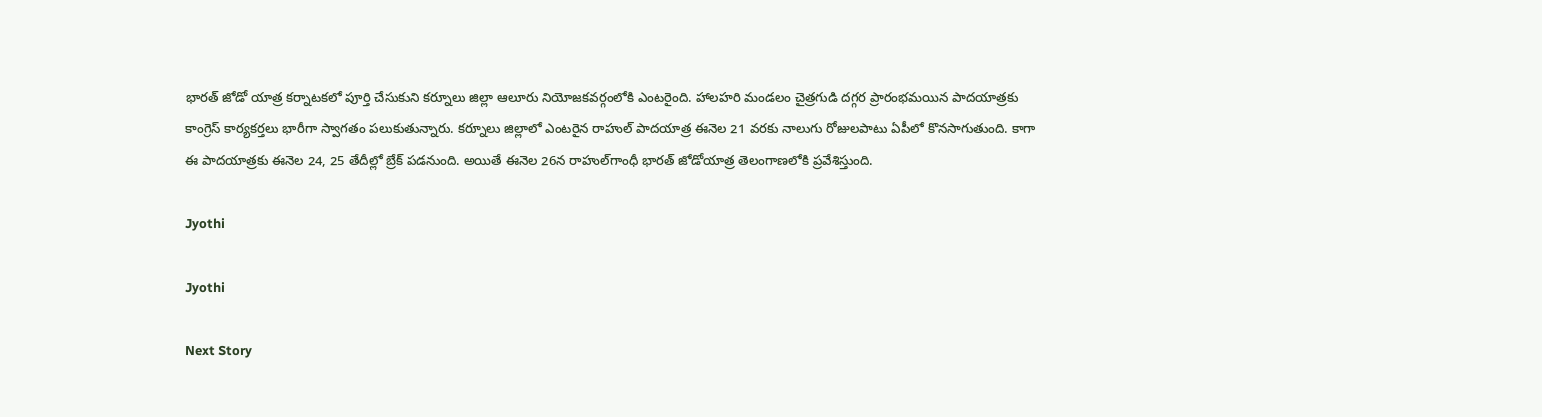భారత్ జోడో యాత్ర కర్నాటకలో పూర్తి చేసుకుని కర్నూలు జిల్లా ఆలూరు నియోజకవర్గంలోకి ఎంటరైంది. హాలహరి మండలం చైత్రగుడి దగ్గర ప్రారంభమయిన పాదయాత్రకు కాంగ్రెస్ కార్యకర్తలు భారీగా స్వాగతం పలుకుతున్నారు. కర్నూలు జిల్లాలో ఎంటరైన రాహుల్ పాదయాత్ర ఈనెల 21 వరకు నాలుగు రోజులపాటు ఏపీలో కొనసాగుతుంది. కాగా ఈ పాదయాత్రకు ఈనెల 24, 25 తేదీల్లో బ్రేక్ పడనుంది. అయితే ఈనెల 26న రాహుల్‌గాంధీ భారత్‌ జోడోయాత్ర తెలంగాణలోకి ప్రవేశిస్తుంది.

Jyothi

Jyothi

Next Story